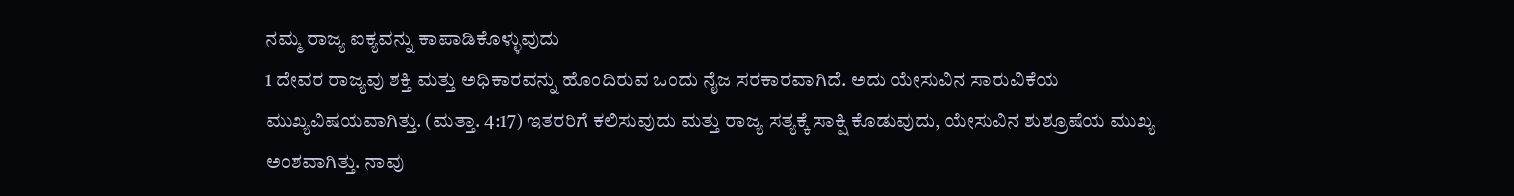ನಮ್ಮ ರಾಜ್ಯ ಐಕ್ಯವನ್ನು ಕಾಪಾಡಿಕೊಳ್ಳುವುದು
1 ದೇವರ ರಾಜ್ಯವು ಶಕ್ತಿ ಮತ್ತು ಅಧಿಕಾರವನ್ನು ಹೊಂದಿರುವ ಒಂದು ನೈಜ ಸರಕಾರವಾಗಿದೆ. ಅದು ಯೇಸುವಿನ ಸಾರುವಿಕೆಯ ಮುಖ್ಯವಿಷಯವಾಗಿತ್ತು. (ಮತ್ತಾ. 4:17) ಇತರರಿಗೆ ಕಲಿಸುವುದು ಮತ್ತು ರಾಜ್ಯ ಸತ್ಯಕ್ಕೆ ಸಾಕ್ಷಿ ಕೊಡುವುದು, ಯೇಸುವಿನ ಶುಶ್ರೂಷೆಯ ಮುಖ್ಯ ಅಂಶವಾಗಿತ್ತು. ನಾವು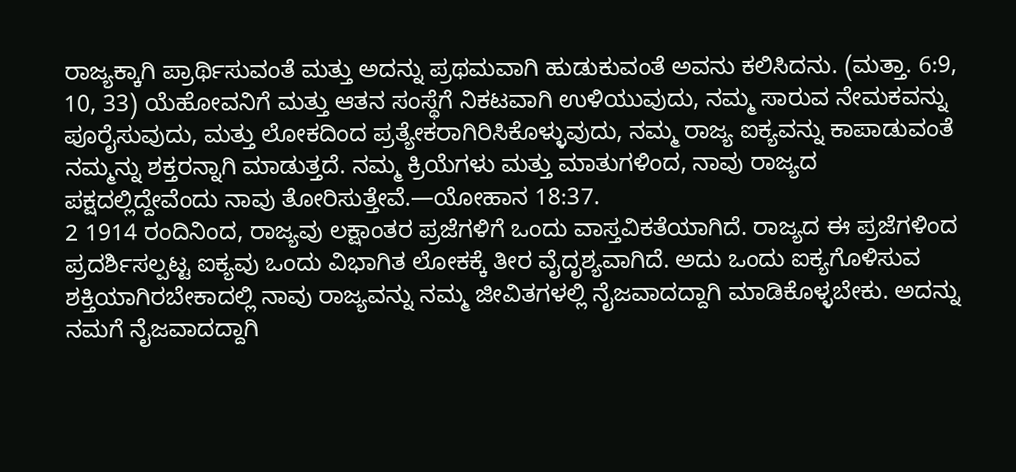ರಾಜ್ಯಕ್ಕಾಗಿ ಪ್ರಾರ್ಥಿಸುವಂತೆ ಮತ್ತು ಅದನ್ನು ಪ್ರಥಮವಾಗಿ ಹುಡುಕುವಂತೆ ಅವನು ಕಲಿಸಿದನು. (ಮತ್ತಾ. 6:9, 10, 33) ಯೆಹೋವನಿಗೆ ಮತ್ತು ಆತನ ಸಂಸ್ಥೆಗೆ ನಿಕಟವಾಗಿ ಉಳಿಯುವುದು, ನಮ್ಮ ಸಾರುವ ನೇಮಕವನ್ನು ಪೂರೈಸುವುದು, ಮತ್ತು ಲೋಕದಿಂದ ಪ್ರತ್ಯೇಕರಾಗಿರಿಸಿಕೊಳ್ಳುವುದು, ನಮ್ಮ ರಾಜ್ಯ ಐಕ್ಯವನ್ನು ಕಾಪಾಡುವಂತೆ ನಮ್ಮನ್ನು ಶಕ್ತರನ್ನಾಗಿ ಮಾಡುತ್ತದೆ. ನಮ್ಮ ಕ್ರಿಯೆಗಳು ಮತ್ತು ಮಾತುಗಳಿಂದ, ನಾವು ರಾಜ್ಯದ ಪಕ್ಷದಲ್ಲಿದ್ದೇವೆಂದು ನಾವು ತೋರಿಸುತ್ತೇವೆ.—ಯೋಹಾನ 18:37.
2 1914 ರಂದಿನಿಂದ, ರಾಜ್ಯವು ಲಕ್ಷಾಂತರ ಪ್ರಜೆಗಳಿಗೆ ಒಂದು ವಾಸ್ತವಿಕತೆಯಾಗಿದೆ. ರಾಜ್ಯದ ಈ ಪ್ರಜೆಗಳಿಂದ ಪ್ರದರ್ಶಿಸಲ್ಪಟ್ಟ ಐಕ್ಯವು ಒಂದು ವಿಭಾಗಿತ ಲೋಕಕ್ಕೆ ತೀರ ವೈದೃಶ್ಯವಾಗಿದೆ. ಅದು ಒಂದು ಐಕ್ಯಗೊಳಿಸುವ ಶಕ್ತಿಯಾಗಿರಬೇಕಾದಲ್ಲಿ ನಾವು ರಾಜ್ಯವನ್ನು ನಮ್ಮ ಜೀವಿತಗಳಲ್ಲಿ ನೈಜವಾದದ್ದಾಗಿ ಮಾಡಿಕೊಳ್ಳಬೇಕು. ಅದನ್ನು ನಮಗೆ ನೈಜವಾದದ್ದಾಗಿ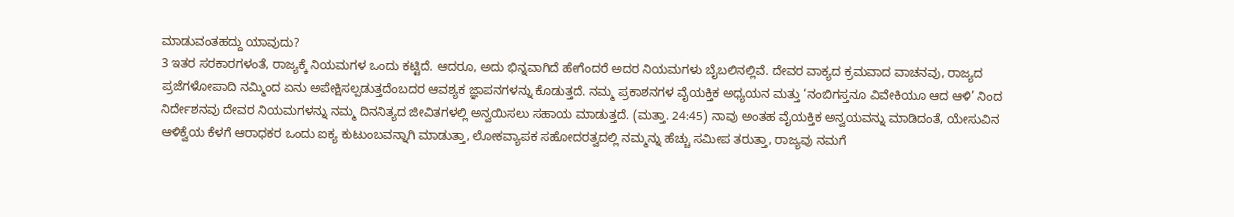ಮಾಡುವಂತಹದ್ದು ಯಾವುದು?
3 ಇತರ ಸರಕಾರಗಳಂತೆ, ರಾಜ್ಯಕ್ಕೆ ನಿಯಮಗಳ ಒಂದು ಕಟ್ಟಿದೆ. ಆದರೂ, ಅದು ಭಿನ್ನವಾಗಿದೆ ಹೇಗೆಂದರೆ ಅದರ ನಿಯಮಗಳು ಬೈಬಲಿನಲ್ಲಿವೆ. ದೇವರ ವಾಕ್ಯದ ಕ್ರಮವಾದ ವಾಚನವು, ರಾಜ್ಯದ ಪ್ರಜೆಗಳೋಪಾದಿ ನಮ್ಮಿಂದ ಏನು ಅಪೇಕ್ಷಿಸಲ್ಪಡುತ್ತದೆಂಬದರ ಆವಶ್ಯಕ ಜ್ಞಾಪನಗಳನ್ನು ಕೊಡುತ್ತದೆ. ನಮ್ಮ ಪ್ರಕಾಶನಗಳ ವೈಯಕ್ತಿಕ ಅಧ್ಯಯನ ಮತ್ತು ‘ನಂಬಿಗಸ್ತನೂ ವಿವೇಕಿಯೂ ಆದ ಆಳಿ’ ನಿಂದ ನಿರ್ದೇಶನವು ದೇವರ ನಿಯಮಗಳನ್ನು ನಮ್ಮ ದಿನನಿತ್ಯದ ಜೀವಿತಗಳಲ್ಲಿ ಅನ್ವಯಿಸಲು ಸಹಾಯ ಮಾಡುತ್ತದೆ. (ಮತ್ತಾ. 24:45) ನಾವು ಅಂತಹ ವೈಯಕ್ತಿಕ ಅನ್ವಯವನ್ನು ಮಾಡಿದಂತೆ, ಯೇಸುವಿನ ಆಳಿಕ್ವೆಯ ಕೆಳಗೆ ಆರಾಧಕರ ಒಂದು ಐಕ್ಯ ಕುಟುಂಬವನ್ನಾಗಿ ಮಾಡುತ್ತಾ, ಲೋಕವ್ಯಾಪಕ ಸಹೋದರತ್ವದಲ್ಲಿ ನಮ್ಮನ್ನು ಹೆಚ್ಚು ಸಮೀಪ ತರುತ್ತಾ, ರಾಜ್ಯವು ನಮಗೆ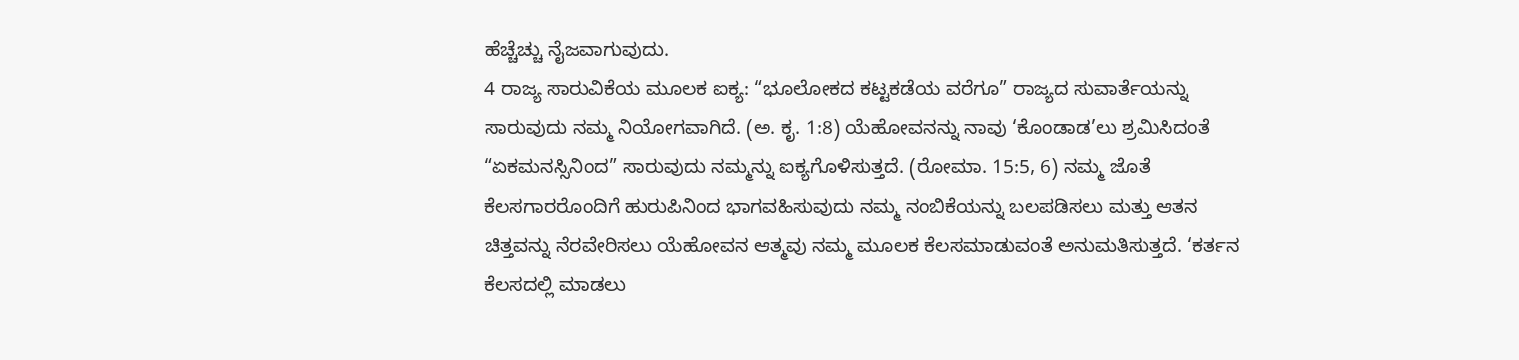ಹೆಚ್ಚೆಚ್ಚು ನೈಜವಾಗುವುದು.
4 ರಾಜ್ಯ ಸಾರುವಿಕೆಯ ಮೂಲಕ ಐಕ್ಯ: “ಭೂಲೋಕದ ಕಟ್ಟಕಡೆಯ ವರೆಗೂ” ರಾಜ್ಯದ ಸುವಾರ್ತೆಯನ್ನು ಸಾರುವುದು ನಮ್ಮ ನಿಯೋಗವಾಗಿದೆ. (ಅ. ಕೃ. 1:8) ಯೆಹೋವನನ್ನು ನಾವು ‘ಕೊಂಡಾಡ’ಲು ಶ್ರಮಿಸಿದಂತೆ “ಏಕಮನಸ್ಸಿನಿಂದ” ಸಾರುವುದು ನಮ್ಮನ್ನು ಐಕ್ಯಗೊಳಿಸುತ್ತದೆ. (ರೋಮಾ. 15:5, 6) ನಮ್ಮ ಜೊತೆ ಕೆಲಸಗಾರರೊಂದಿಗೆ ಹುರುಪಿನಿಂದ ಭಾಗವಹಿಸುವುದು ನಮ್ಮ ನಂಬಿಕೆಯನ್ನು ಬಲಪಡಿಸಲು ಮತ್ತು ಆತನ ಚಿತ್ತವನ್ನು ನೆರವೇರಿಸಲು ಯೆಹೋವನ ಆತ್ಮವು ನಮ್ಮ ಮೂಲಕ ಕೆಲಸಮಾಡುವಂತೆ ಅನುಮತಿಸುತ್ತದೆ. ‘ಕರ್ತನ ಕೆಲಸದಲ್ಲಿ ಮಾಡಲು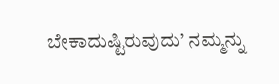ಬೇಕಾದುಷ್ಟಿರುವುದು’ ನಮ್ಮನ್ನು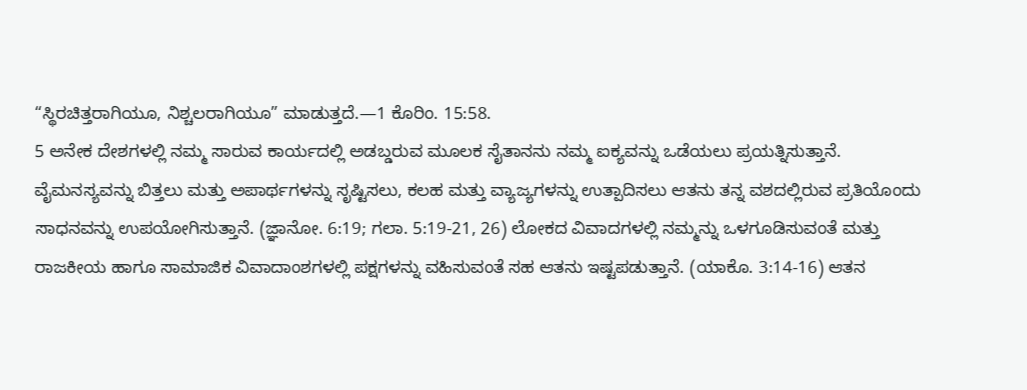“ಸ್ಥಿರಚಿತ್ತರಾಗಿಯೂ, ನಿಶ್ಚಲರಾಗಿಯೂ” ಮಾಡುತ್ತದೆ.—1 ಕೊರಿಂ. 15:58.
5 ಅನೇಕ ದೇಶಗಳಲ್ಲಿ ನಮ್ಮ ಸಾರುವ ಕಾರ್ಯದಲ್ಲಿ ಅಡಬ್ಡರುವ ಮೂಲಕ ಸೈತಾನನು ನಮ್ಮ ಐಕ್ಯವನ್ನು ಒಡೆಯಲು ಪ್ರಯತ್ನಿಸುತ್ತಾನೆ. ವೈಮನಸ್ಯವನ್ನು ಬಿತ್ತಲು ಮತ್ತು ಅಪಾರ್ಥಗಳನ್ನು ಸೃಷ್ಟಿಸಲು, ಕಲಹ ಮತ್ತು ವ್ಯಾಜ್ಯಗಳನ್ನು ಉತ್ಪಾದಿಸಲು ಆತನು ತನ್ನ ವಶದಲ್ಲಿರುವ ಪ್ರತಿಯೊಂದು ಸಾಧನವನ್ನು ಉಪಯೋಗಿಸುತ್ತಾನೆ. (ಜ್ಞಾನೋ. 6:19; ಗಲಾ. 5:19-21, 26) ಲೋಕದ ವಿವಾದಗಳಲ್ಲಿ ನಮ್ಮನ್ನು ಒಳಗೂಡಿಸುವಂತೆ ಮತ್ತು ರಾಜಕೀಯ ಹಾಗೂ ಸಾಮಾಜಿಕ ವಿವಾದಾಂಶಗಳಲ್ಲಿ ಪಕ್ಷಗಳನ್ನು ವಹಿಸುವಂತೆ ಸಹ ಆತನು ಇಷ್ಟಪಡುತ್ತಾನೆ. (ಯಾಕೊ. 3:14-16) ಆತನ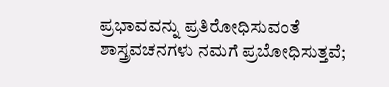ಪ್ರಭಾವವನ್ನು ಪ್ರತಿರೋಧಿಸುವಂತೆ ಶಾಸ್ತ್ರವಚನಗಳು ನಮಗೆ ಪ್ರಬೋಧಿಸುತ್ತವೆ;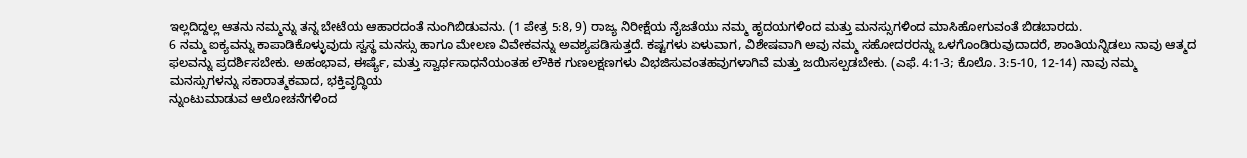ಇಲ್ಲದಿದ್ದಲ್ಲ ಆತನು ನಮ್ಮನ್ನು ತನ್ನ ಬೇಟೆಯ ಆಹಾರದಂತೆ ನುಂಗಿಬಿಡುವನು. (1 ಪೇತ್ರ 5:8, 9) ರಾಜ್ಯ ನಿರೀಕ್ಷೆಯ ನೈಜತೆಯು ನಮ್ಮ ಹೃದಯಗಳಿಂದ ಮತ್ತು ಮನಸ್ಸುಗಳಿಂದ ಮಾಸಿಹೋಗುವಂತೆ ಬಿಡಬಾರದು.
6 ನಮ್ಮ ಐಕ್ಯವನ್ನು ಕಾಪಾಡಿಕೊಳ್ಳುವುದು ಸ್ವಸ್ಥ ಮನಸ್ಸು ಹಾಗೂ ಮೇಲಣ ವಿವೇಕವನ್ನು ಅವಶ್ಯಪಡಿಸುತ್ತದೆ. ಕಷ್ಟಗಳು ಏಳುವಾಗ, ವಿಶೇಷವಾಗಿ ಅವು ನಮ್ಮ ಸಹೋದರರನ್ನು ಒಳಗೊಂಡಿರುವುದಾದರೆ, ಶಾಂತಿಯನ್ನಿಡಲು ನಾವು ಆತ್ಮದ ಫಲವನ್ನು ಪ್ರದರ್ಶಿಸಬೇಕು. ಅಹಂಭಾವ, ಈರ್ಷ್ಯೆ, ಮತ್ತು ಸ್ವಾರ್ಥಸಾಧನೆಯಂತಹ ಲೌಕಿಕ ಗುಣಲಕ್ಷಣಗಳು ವಿಭಜಿಸುವಂತಹವುಗಳಾಗಿವೆ ಮತ್ತು ಜಯಿಸಲ್ಪಡಬೇಕು. (ಎಫೆ. 4:1-3; ಕೊಲೊ. 3:5-10, 12-14) ನಾವು ನಮ್ಮ ಮನಸ್ಸುಗಳನ್ನು ಸಕಾರಾತ್ಮಕವಾದ, ಭಕ್ತಿವೃದ್ಧಿಯ
ನ್ನುಂಟುಮಾಡುವ ಆಲೋಚನೆಗಳಿಂದ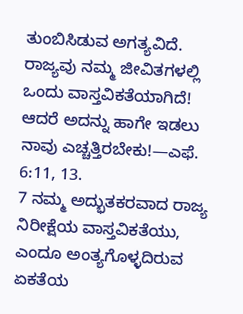ತುಂಬಿಸಿಡುವ ಅಗತ್ಯವಿದೆ. ರಾಜ್ಯವು ನಮ್ಮ ಜೀವಿತಗಳಲ್ಲಿ ಒಂದು ವಾಸ್ತವಿಕತೆಯಾಗಿದೆ! ಆದರೆ ಅದನ್ನು ಹಾಗೇ ಇಡಲು ನಾವು ಎಚ್ಚತ್ತಿರಬೇಕು!—ಎಫೆ. 6:11, 13.
7 ನಮ್ಮ ಅದ್ಭುತಕರವಾದ ರಾಜ್ಯ ನಿರೀಕ್ಷೆಯ ವಾಸ್ತವಿಕತೆಯು, ಎಂದೂ ಅಂತ್ಯಗೊಳ್ಳದಿರುವ ಏಕತೆಯ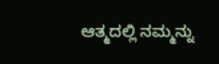ಆತ್ಮದಲ್ಲಿ ನಮ್ಮನ್ನು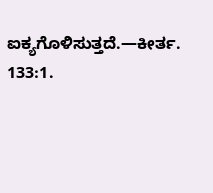ಐಕ್ಯಗೊಳಿಸುತ್ತದೆ.—ಕೀರ್ತ. 133:1.